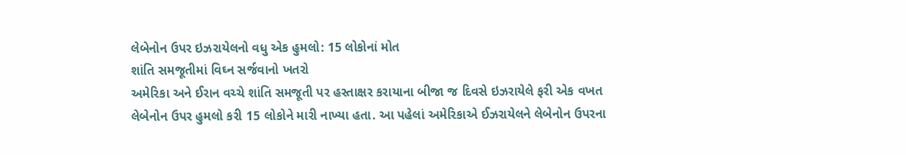લેબેનોન ઉપર ઇઝરાયેલનો વધુ એક હુમલો: 15 લોકોનાં મોત
શાંતિ સમજૂતીમાં વિઘ્ન સર્જવાનો ખતરો
અમેરિકા અને ઈરાન વચ્ચે શાંતિ સમજૂતી પર હસ્તાક્ષર કરાયાના બીજા જ દિવસે ઇઝરાયેલે ફરી એક વખત લેબેનોન ઉપર હુમલો કરી 15 લોકોને મારી નાખ્યા હતા. આ પહેલાં અમેરિકાએ ઈઝરાયેલને લેબેનોન ઉપરના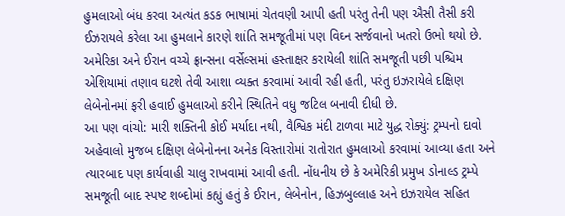હુમલાઓ બંધ કરવા અત્યંત કડક ભાષામાં ચેતવણી આપી હતી પરંતુ તેની પણ ઐસી તૈસી કરી ઈઝરાયલે કરેલા આ હુમલાને કારણે શાંતિ સમજૂતીમાં પણ વિઘ્ન સર્જવાનો ખતરો ઉભો થયો છે.
અમેરિકા અને ઈરાન વચ્ચે ફ્રાન્સના વર્સેલ્સમાં હસ્તાક્ષર કરાયેલી શાંતિ સમજૂતી પછી પશ્ચિમ એશિયામાં તણાવ ઘટશે તેવી આશા વ્યક્ત કરવામાં આવી રહી હતી, પરંતુ ઇઝરાયેલે દક્ષિણ લેબેનોનમાં ફરી હવાઈ હુમલાઓ કરીને સ્થિતિને વધુ જટિલ બનાવી દીધી છે.
આ પણ વાંચો: મારી શક્તિની કોઈ મર્યાદા નથી, વૈશ્વિક મંદી ટાળવા માટે યુદ્ધ રોક્યું: ટ્રમ્પનો દાવો
અહેવાલો મુજબ દક્ષિણ લેબેનોનના અનેક વિસ્તારોમાં રાતોરાત હુમલાઓ કરવામાં આવ્યા હતા અને ત્યારબાદ પણ કાર્યવાહી ચાલુ રાખવામાં આવી હતી. નોંધનીય છે કે અમેરિકી પ્રમુખ ડોનાલ્ડ ટ્રમ્પે સમજૂતી બાદ સ્પષ્ટ શબ્દોમાં કહ્યું હતું કે ઈરાન, લેબેનોન, હિઝબુલ્લાહ અને ઇઝરાયેલ સહિત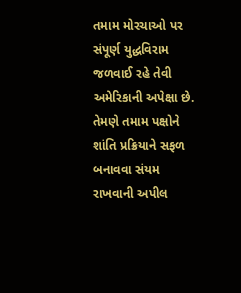તમામ મોરચાઓ પર સંપૂર્ણ યુદ્ધવિરામ જળવાઈ રહે તેવી અમેરિકાની અપેક્ષા છે. તેમણે તમામ પક્ષોને શાંતિ પ્રક્રિયાને સફળ બનાવવા સંયમ રાખવાની અપીલ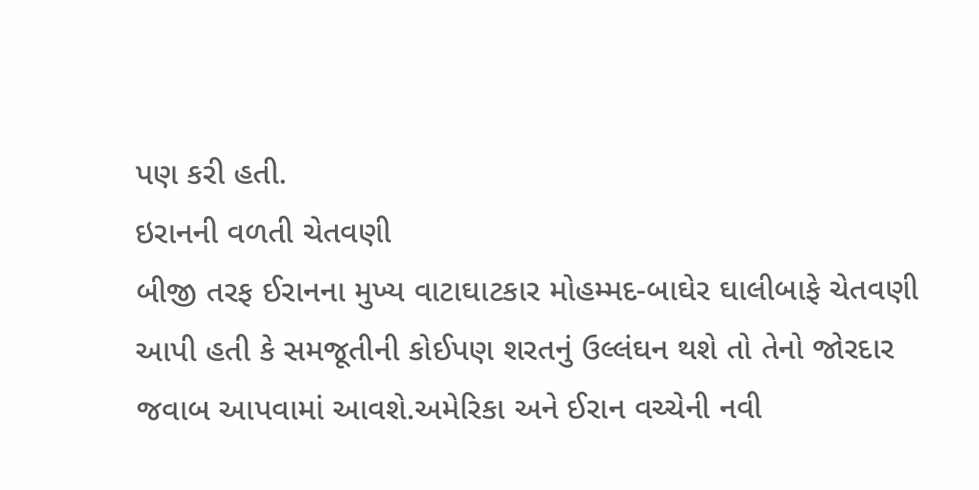પણ કરી હતી.
ઇરાનની વળતી ચેતવણી
બીજી તરફ ઈરાનના મુખ્ય વાટાઘાટકાર મોહમ્મદ-બાઘેર ઘાલીબાફે ચેતવણી આપી હતી કે સમજૂતીની કોઈપણ શરતનું ઉલ્લંઘન થશે તો તેનો જોરદાર જવાબ આપવામાં આવશે.અમેરિકા અને ઈરાન વચ્ચેની નવી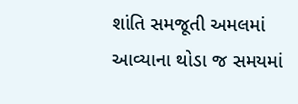શાંતિ સમજૂતી અમલમાં આવ્યાના થોડા જ સમયમાં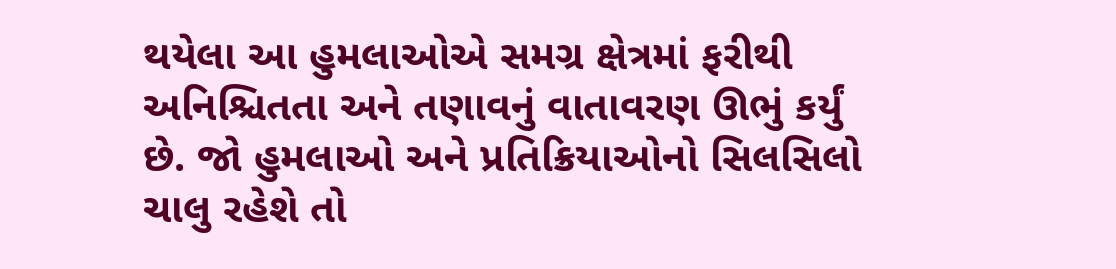થયેલા આ હુમલાઓએ સમગ્ર ક્ષેત્રમાં ફરીથી અનિશ્ચિતતા અને તણાવનું વાતાવરણ ઊભું કર્યું છે. જો હુમલાઓ અને પ્રતિક્રિયાઓનો સિલસિલો ચાલુ રહેશે તો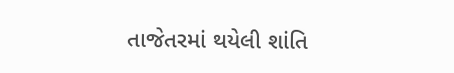તાજેતરમાં થયેલી શાંતિ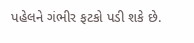પહેલને ગંભીર ફટકો પડી શકે છે.